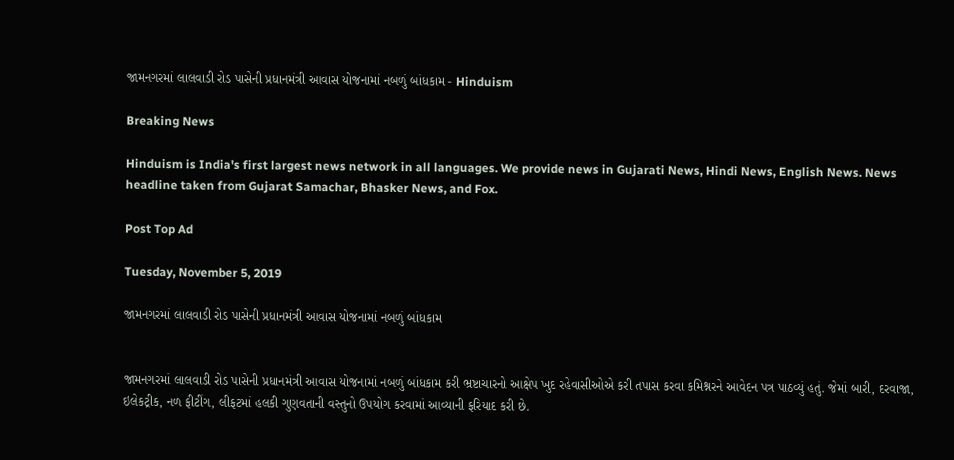જામનગરમાં લાલવાડી રોડ પાસેની પ્રધાનમંત્રી આવાસ યોજનામાં નબળું બાંધકામ - Hinduism

Breaking News

Hinduism is India's first largest news network in all languages. We provide news in Gujarati News, Hindi News, English News. News headline taken from Gujarat Samachar, Bhasker News, and Fox.

Post Top Ad

Tuesday, November 5, 2019

જામનગરમાં લાલવાડી રોડ પાસેની પ્રધાનમંત્રી આવાસ યોજનામાં નબળું બાંધકામ


જામનગરમાં લાલવાડી રોડ પાસેની પ્રધાનમંત્રી આવાસ યોજનામાં નબળું બાંધકામ કરી ભ્રષ્ટાચારનો આક્ષેપ ખુદ રહેવાસીઓએ કરી તપાસ કરવા કમિશ્નરને આવેદન પત્ર પાઠવ્યું હતું. જેમાં બારી, દરવાજા, ઇલેકટ્રીક, નળ ફીટીંગ, લીફટમાં હલકી ગુણવતાની વસ્તુનો ઉપયોગ કરવામાં આવ્યાની ફરિયાદ કરી છે.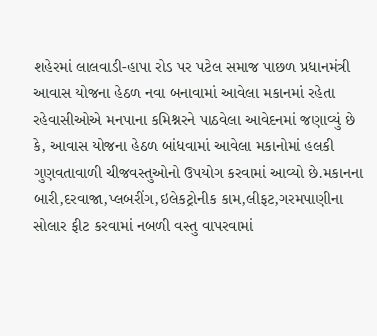શહેરમાં લાલવાડી-હાપા રોડ પર પટેલ સમાજ પાછળ પ્રધાનમંત્રી આવાસ યોજના હેઠળ નવા બનાવામાં આવેલા મકાનમાં રહેતા રહેવાસીઓએ મનપાના કમિશ્નરને પાઠવેલા આવેદનમાં જણાવ્યું છે કે, આવાસ યોજના હેઠળ બાંધવામાં આવેલા મકાનોમાં હલકી ગુણવતાવાળી ચીજવસ્તુઓનો ઉપયોગ કરવામાં આવ્યો છે.મકાનના બારી,દરવાજા,પ્લબરીંગ,ઇલેકટ્રોનીક કામ,લીફટ,ગરમપાણીના સોલાર ફીટ કરવામાં નબળી વસ્તુ વાપરવામાં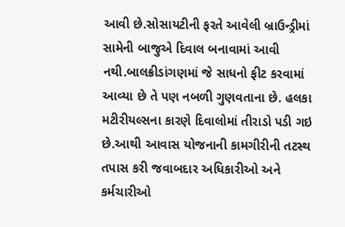આવી છે.સોસાયટીની ફરતે આવેલી બ્રાઉન્ડ્રીમાં સામેની બાજુએ દિવાલ બનાવામાં આવી નથી.બાલક્રીડાંગણમાં જે સાધનો ફીટ કરવામાં આવ્યા છે તે પણ નબળી ગુણવતાના છે. હલકા મટીરીયલ્સના કારણે દિવાલોમાં તીરાડો પડી ગઇ છે.આથી આવાસ યોજનાની કામગીરીની તટસ્થ તપાસ કરી જવાબદાર અધિકારીઓ અને કર્મચારીઓ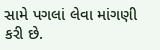સામે પગલાં લેવા માંગણી કરી છે.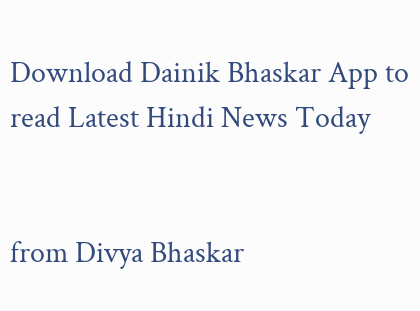Download Dainik Bhaskar App to read Latest Hindi News Today


from Divya Bhaskar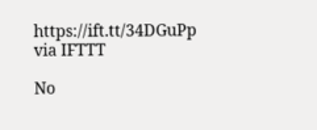https://ift.tt/34DGuPp
via IFTTT

No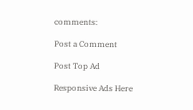comments:

Post a Comment

Post Top Ad

Responsive Ads Here